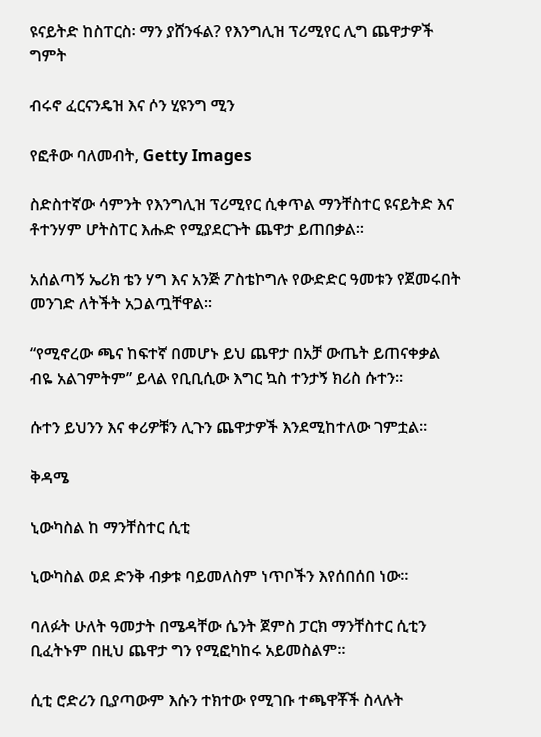ዩናይትድ ከስፐርስ፡ ማን ያሸንፋል? የእንግሊዝ ፕሪሚየር ሊግ ጨዋታዎች ግምት

ብሩኖ ፈርናንዴዝ እና ሶን ሂዩንግ ሚን

የፎቶው ባለመብት, Getty Images

ስድስተኛው ሳምንት የእንግሊዝ ፕሪሚየር ሲቀጥል ማንቸስተር ዩናይትድ እና ቶተንሃም ሆትስፐር እሑድ የሚያደርጉት ጨዋታ ይጠበቃል።

አሰልጣኝ ኤሪክ ቴን ሃግ እና አንጅ ፖስቴኮግሉ የውድድር ዓመቱን የጀመሩበት መንገድ ለትችት አጋልጧቸዋል።

“የሚኖረው ጫና ከፍተኛ በመሆኑ ይህ ጨዋታ በአቻ ውጤት ይጠናቀቃል ብዬ አልገምትም” ይላል የቢቢሲው እግር ኳስ ተንታኝ ክሪስ ሱተን።

ሱተን ይህንን እና ቀሪዎቹን ሊጉን ጨዋታዎች እንደሚከተለው ገምቷል።

ቅዳሜ

ኒውካስል ከ ማንቸስተር ሲቲ

ኒውካስል ወደ ድንቅ ብቃቱ ባይመለስም ነጥቦችን እየሰበሰበ ነው።

ባለፉት ሁለት ዓመታት በሜዳቸው ሴንት ጀምስ ፓርክ ማንቸስተር ሲቲን ቢፈትኑም በዚህ ጨዋታ ግን የሚፎካከሩ አይመስልም።

ሲቲ ሮድሪን ቢያጣውም እሱን ተክተው የሚገቡ ተጫዋቾች ስላሉት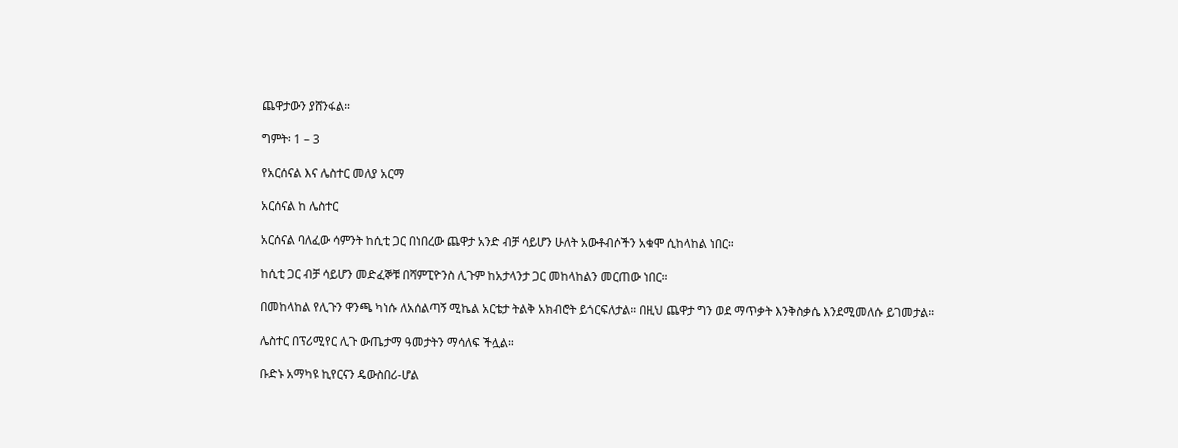ጨዋታውን ያሸንፋል።

ግምት፡ 1 – 3

የአርሰናል እና ሌስተር መለያ አርማ

አርሰናል ከ ሌስተር

አርሰናል ባለፈው ሳምንት ከሲቲ ጋር በነበረው ጨዋታ አንድ ብቻ ሳይሆን ሁለት አውቶብሶችን አቁሞ ሲከላከል ነበር።

ከሲቲ ጋር ብቻ ሳይሆን መድፈኞቹ በሻምፒዮንስ ሊጉም ከአታላንታ ጋር መከላከልን መርጠው ነበር።

በመከላከል የሊጉን ዋንጫ ካነሱ ለአሰልጣኝ ሚኬል አርቴታ ትልቅ አክብሮት ይጎርፍለታል። በዚህ ጨዋታ ግን ወደ ማጥቃት እንቅስቃሴ እንደሚመለሱ ይገመታል።

ሌስተር በፕሪሚየር ሊጉ ውጤታማ ዓመታትን ማሳለፍ ችሏል።

ቡድኑ አማካዩ ኪየርናን ዴውስበሪ-ሆል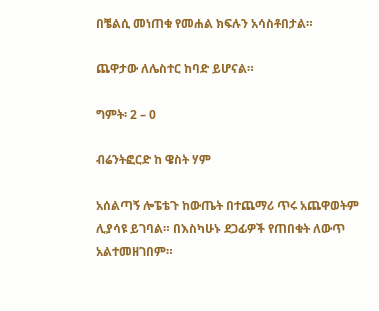በቼልሲ መነጠቁ የመሐል ክፍሉን አሳስቶበታል።

ጨዋታው ለሌስተር ከባድ ይሆናል።

ግምት፡ 2 – 0

ብሬንትፎርድ ከ ዌስት ሃም

አሰልጣኝ ሎፔቴጉ ከውጤት በተጨማሪ ጥሩ አጨዋወትም ሊያሳዩ ይገባል። በእስካሁኑ ደጋፊዎች የጠበቁት ለውጥ አልተመዘገበም።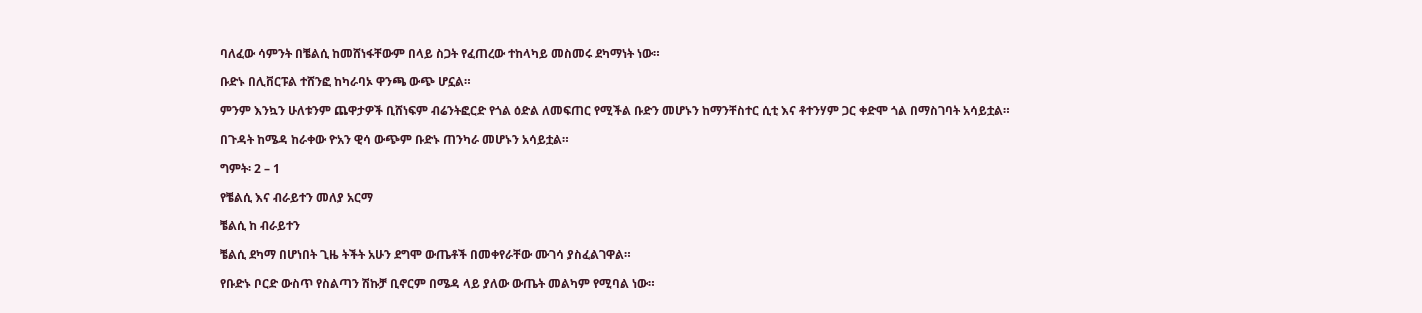ባለፈው ሳምንት በቼልሲ ከመሸነፋቸውም በላይ ስጋት የፈጠረው ተከላካይ መስመሩ ደካማነት ነው።

ቡድኑ በሊቨርፑል ተሸንፎ ከካራባኦ ዋንጫ ውጭ ሆኗል።

ምንም እንኳን ሁለቱንም ጨዋታዎች ቢሸነፍም ብሬንትፎርድ የጎል ዕድል ለመፍጠር የሚችል ቡድን መሆኑን ከማንቸስተር ሲቲ እና ቶተንሃም ጋር ቀድሞ ጎል በማስገባት አሳይቷል።

በጉዳት ከሜዳ ከራቀው ዮአን ዊሳ ውጭም ቡድኑ ጠንካራ መሆኑን አሳይቷል።

ግምት፡ 2 – 1

የቼልሲ እና ብራይተን መለያ አርማ

ቼልሲ ከ ብራይተን

ቼልሲ ደካማ በሆነበት ጊዜ ትችት አሁን ደግሞ ውጤቶች በመቀየራቸው ሙገሳ ያስፈልገዋል።

የቡድኑ ቦርድ ውስጥ የስልጣን ሽኩቻ ቢኖርም በሜዳ ላይ ያለው ውጤት መልካም የሚባል ነው።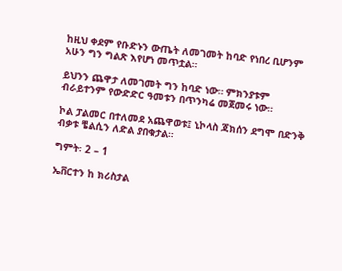ከዚህ ቀደም የቡድኑን ውጤት ለመገመት ከባድ የነበረ ቢሆንም አሁን ግን ግልጽ እየሆነ መጥቷል።

ይህንን ጨዋታ ለመገመት ግን ከባድ ነው። ምክንያቱም ብራይተንም የውድድር ዓመቱን በጥንካሬ መጀመሩ ነው።

ኮል ፓልመር በተለመደ አጨዋወቱ፤ ኒኮላስ ጃክሰን ደግሞ በድንቅ ብቃቱ ቼልሲን ለድል ያበቁታል።

ግምት፡ 2 – 1

ኤቨርተን ከ ክሪስታል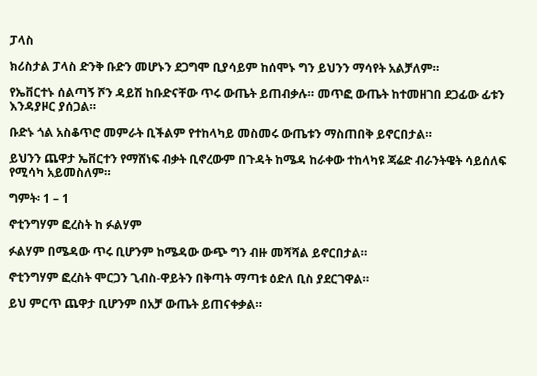ፓላስ

ክሪስታል ፓላስ ድንቅ ቡድን መሆኑን ደጋግሞ ቢያሳይም ከሰሞኑ ግን ይህንን ማሳየት አልቻለም።

የኤቨርተኑ ሰልጣኝ ሾን ዳይሽ ከቡድናቸው ጥሩ ውጤት ይጠብቃሉ። መጥፎ ውጤት ከተመዘገበ ደጋፊው ፊቱን እንዳያዞር ያሰጋል።

ቡድኑ ጎል አስቆጥሮ መምራት ቢችልም የተከላካይ መስመሩ ውጤቱን ማስጠበቅ ይኖርበታል።

ይህንን ጨዋታ ኤቨርተን የማሸነፍ ብቃት ቢኖረውም በጉዳት ከሜዳ ከራቀው ተከላካዩ ጃሬድ ብራንትዌት ሳይሰለፍ የሚሳካ አይመስለም።

ግምት፡ 1 – 1

ኖቲንግሃም ፎረስት ከ ፉልሃም

ፉልሃም በሜዳው ጥሩ ቢሆንም ከሜዳው ውጭ ግን ብዙ መሻሻል ይኖርበታል።

ኖቲንግሃም ፎረስት ሞርጋን ጊብስ-ዋይትን በቅጣት ማጣቱ ዕድለ ቢስ ያደርገዋል።

ይህ ምርጥ ጨዋታ ቢሆንም በአቻ ውጤት ይጠናቀቃል።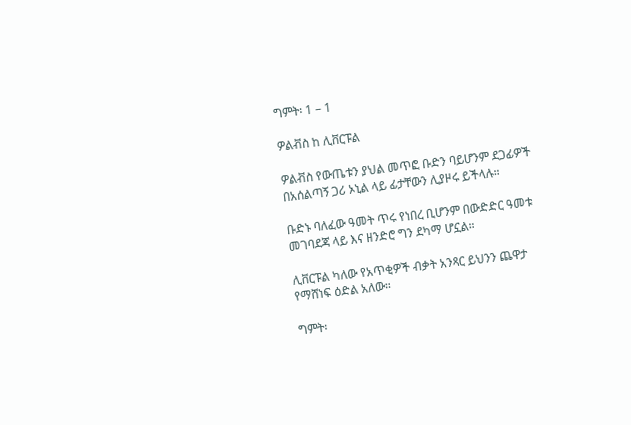ግምት፡ 1 – 1

ዎልቭስ ከ ሊቨርፑል

ዎልቭስ የውጤቱን ያህል መጥፎ ቡድን ባይሆንም ደጋፊዎች በአሰልጣኝ ጋሪ ኦኒል ላይ ፊታቸውን ሊያዞሩ ይችላሉ።

ቡድኑ ባለፈው ዓመት ጥሩ የነበረ ቢሆንም በውድድር ዓመቱ መገባደጃ ላይ እና ዘንድሮ ግን ደካማ ሆኗል።

ሊቨርፑል ካለው የአጥቂዎች ብቃት አንጻር ይህንን ጨዋታ የማሸነፍ ዕድል አለው።

ግምት፡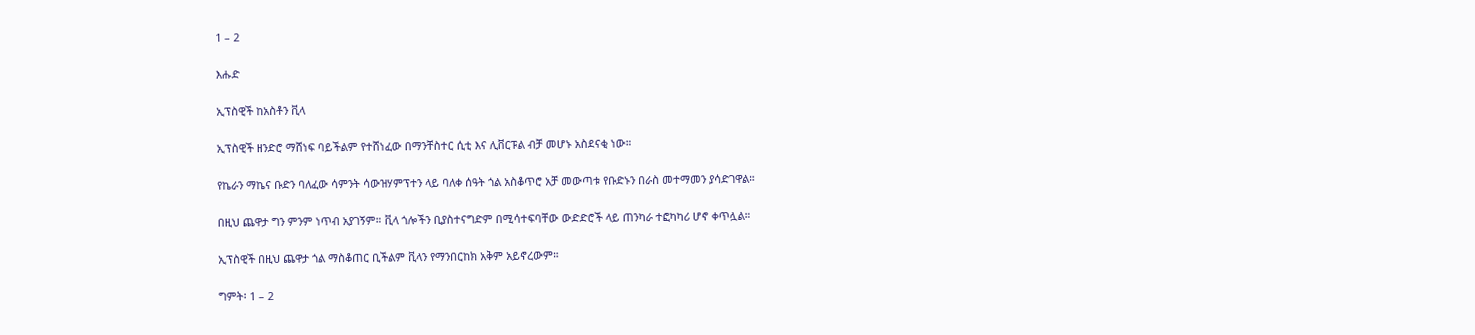1 – 2

እሑድ

ኢፕስዊች ከአስቶን ቪላ

ኢፕስዊች ዘንድሮ ማሸነፍ ባይችልም የተሸነፈው በማንቸስተር ሲቲ እና ሊቨርፑል ብቻ መሆኑ አስደናቂ ነው።

የኬራን ማኬና ቡድን ባለፈው ሳምንት ሳውዝሃምፕተን ላይ ባለቀ ሰዓት ጎል አስቆጥሮ አቻ መውጣቱ የቡድኑን በራስ መተማመን ያሳድገዋል።

በዚህ ጨዋታ ግን ምንም ነጥብ አያገኝም። ቪላ ጎሎችን ቢያስተናግድም በሚሳተፍባቸው ውድድሮች ላይ ጠንካራ ተፎካካሪ ሆኖ ቀጥሏል።

ኢፕስዊች በዚህ ጨዋታ ጎል ማስቆጠር ቢችልም ቪላን የማንበርከክ አቅም አይኖረውም።

ግምት፡ 1 – 2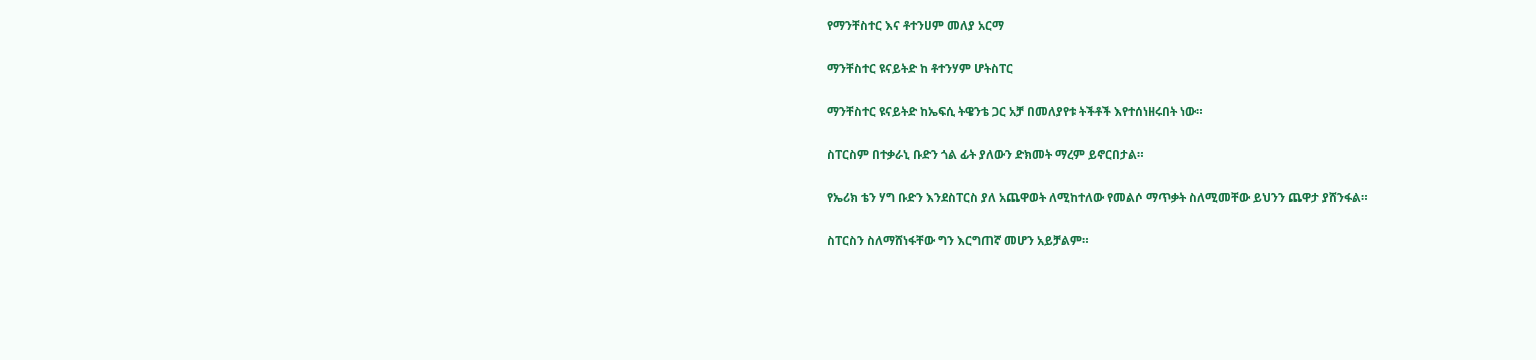የማንቸስተር እና ቶተንሀም መለያ አርማ

ማንቸስተር ዩናይትድ ከ ቶተንሃም ሆትስፐር

ማንቸስተር ዩናይትድ ከኤፍሲ ትዌንቴ ጋር አቻ በመለያየቱ ትችቶች እየተሰነዘሩበት ነው።

ስፐርስም በተቃራኒ ቡድን ጎል ፊት ያለውን ድክመት ማረም ይኖርበታል።

የኤሪክ ቴን ሃግ ቡድን እንደስፐርስ ያለ አጨዋወት ለሚከተለው የመልሶ ማጥቃት ስለሚመቸው ይህንን ጨዋታ ያሸንፋል።

ስፐርስን ስለማሸነፋቸው ግን እርግጠኛ መሆን አይቻልም።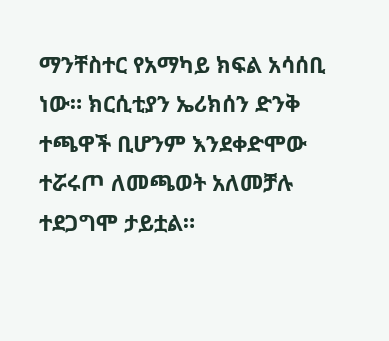ማንቸስተር የአማካይ ክፍል አሳሰቢ ነው። ክርሲቲያን ኤሪክሰን ድንቅ ተጫዋች ቢሆንም እንደቀድሞው ተሯሩጦ ለመጫወት አለመቻሉ ተደጋግሞ ታይቷል።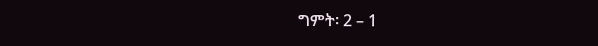ግምት፡ 2 – 1